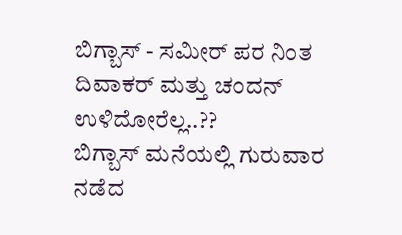ಬಿಗ್ಬಾಸ್ - ಸಮೀರ್ ಪರ ನಿಂತ ದಿವಾಕರ್ ಮತ್ತು ಚಂದನ್ ಉಳಿದೋರೆಲ್ಲ..??
ಬಿಗ್ಬಾಸ್ ಮನೆಯಲ್ಲಿ ಗುರುವಾರ ನಡೆದ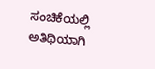ಸಂಚಿಕೆಯಲ್ಲಿ ಅತಿಥಿಯಾಗಿ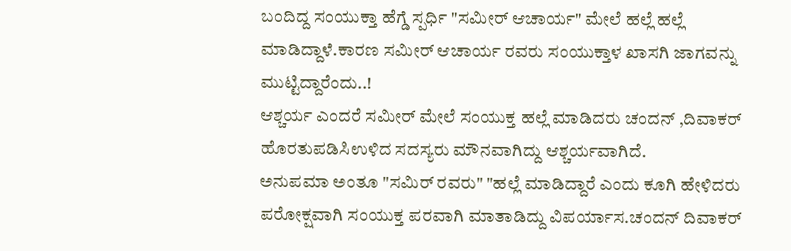ಬಂದಿದ್ದ ಸಂಯುಕ್ತಾ ಹೆಗ್ಡೆ ಸ್ಪರ್ಧಿ "ಸಮೀರ್ ಆಚಾರ್ಯ" ಮೇಲೆ ಹಲ್ಲೆ ಹಲ್ಲೆ ಮಾಡಿದ್ದಾಳೆ.ಕಾರಣ ಸಮೀರ್ ಆಚಾರ್ಯ ರವರು ಸಂಯುಕ್ತಾಳ ಖಾಸಗಿ ಜಾಗವನ್ನು ಮುಟ್ಟಿದ್ದಾರೆಂದು..!
ಆಶ್ಚರ್ಯ ಎಂದರೆ ಸಮೀರ್ ಮೇಲೆ ಸಂಯುಕ್ತ ಹಲ್ಲೆ ಮಾಡಿದರು ಚಂದನ್ ,ದಿವಾಕರ್ ಹೊರತುಪಡಿಸಿಉಳಿದ ಸದಸ್ಯರು ಮೌನವಾಗಿದ್ದು ಆಶ್ಚರ್ಯವಾಗಿದೆ.
ಅನುಪಮಾ ಅಂತೂ "ಸಮಿರ್ ರವರು" "ಹಲ್ಲೆ ಮಾಡಿದ್ದಾರೆ ಎಂದು ಕೂಗಿ ಹೇಳಿದರು ಪರೋಕ್ಷವಾಗಿ ಸಂಯುಕ್ತ ಪರವಾಗಿ ಮಾತಾಡಿದ್ದು ವಿಪರ್ಯಾಸ.ಚಂದನ್ ದಿವಾಕರ್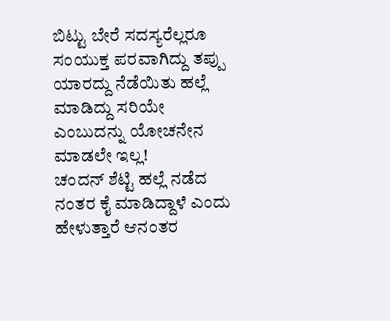ಬಿಟ್ಟು ಬೇರೆ ಸದಸ್ಯರೆಲ್ಲರೂ ಸಂಯುಕ್ತ ಪರವಾಗಿದ್ದು ತಪ್ಪು ಯಾರದ್ದು ನೆಡೆಯಿತು ಹಲ್ಲೆ ಮಾಡಿದ್ದು ಸರಿಯೇ ಎಂಬುದನ್ನು ಯೋಚನೇನ ಮಾಡಲೇ ಇಲ್ಲ!
ಚಂದನ್ ಶೆಟ್ಟಿ ಹಲ್ಲೆ ನಡೆದ ನಂತರ ಕೈ ಮಾಡಿದ್ದಾಳೆ ಎಂದು ಹೇಳುತ್ತಾರೆ ಆನಂತರ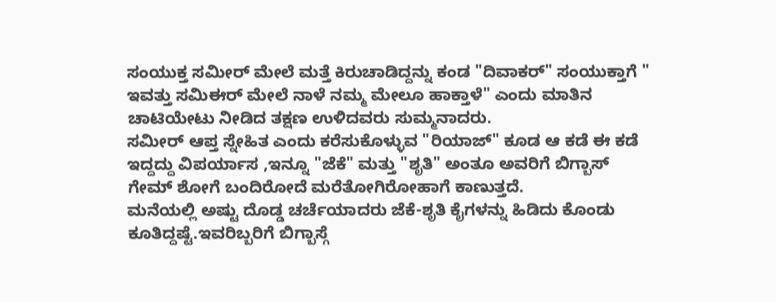ಸಂಯುಕ್ತ ಸಮೀರ್ ಮೇಲೆ ಮತ್ತೆ ಕಿರುಚಾಡಿದ್ದನ್ನು ಕಂಡ "ದಿವಾಕರ್" ಸಂಯುಕ್ತಾಗೆ " ಇವತ್ತು ಸಮಿಈರ್ ಮೇಲೆ ನಾಳೆ ನಮ್ಮ ಮೇಲೂ ಹಾಕ್ತಾಳೆ" ಎಂದು ಮಾತಿನ ಚಾಟಿಯೇಟು ನೀಡಿದ ತಕ್ಷಣ ಉಳಿದವರು ಸುಮ್ಮನಾದರು.
ಸಮೀರ್ ಆಪ್ತ ಸ್ನೇಹಿತ ಎಂದು ಕರೆಸುಕೊಳ್ಳುವ "ರಿಯಾಜ್" ಕೂಡ ಆ ಕಡೆ ಈ ಕಡೆ ಇದ್ದದ್ದು ವಿಪರ್ಯಾಸ ,ಇನ್ನೂ "ಜೆಕೆ" ಮತ್ತು "ಶೃತಿ" ಅಂತೂ ಅವರಿಗೆ ಬಿಗ್ಬಾಸ್ ಗೇಮ್ ಶೋಗೆ ಬಂದಿರೋದೆ ಮರೆತೋಗಿರೋಹಾಗೆ ಕಾಣುತ್ತದೆ.
ಮನೆಯಲ್ಲಿ ಅಷ್ಟು ದೊಡ್ಡ ಚರ್ಚೆಯಾದರು ಜೆಕೆ-ಶೃತಿ ಕೈಗಳನ್ನು ಹಿಡಿದು ಕೊಂಡು ಕೂತಿದ್ದಷ್ಟೆ.ಇವರಿಬ್ಬರಿಗೆ ಬಿಗ್ಬಾಸ್ಗೆ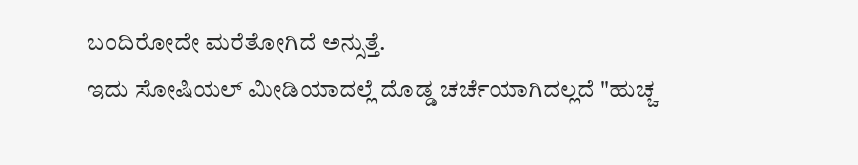ಬಂದಿರೋದೇ ಮರೆತೋಗಿದೆ ಅನ್ಸುತ್ತೆ.
ಇದು ಸೋಷಿಯಲ್ ಮೀಡಿಯಾದಲ್ಲೆ ದೊಡ್ಡ ಚರ್ಚೆಯಾಗಿದಲ್ಲದೆ "ಹುಚ್ಚ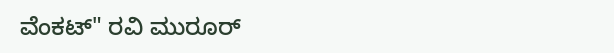ವೆಂಕಟ್" ರವಿ ಮುರೂರ್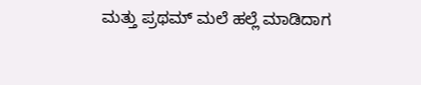ಮತ್ತು ಪ್ರಥಮ್ ಮಲೆ ಹಲ್ಲೆ ಮಾಡಿದಾಗ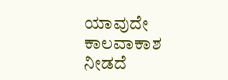ಯಾವುದೇ ಕಾಲವಾಕಾಶ ನೀಡದೆ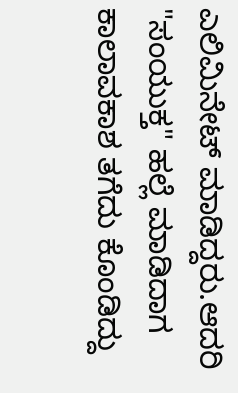ಎಲಿಮಿನೇಟ್ ಮಾಡಿದ್ದರು.ಆದರಿ "ಸಂಯುಕ್ತ" ಹಲ್ಲೆ ಮಾಡಿದಾಗ ಕಾಲಾವಕಾಶ ತಗೆದು ಕೊಂಡಿದ್ದು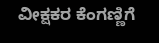ವೀಕ್ಷಕರ ಕೆಂಗಣ್ಣಿಗೆ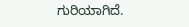ಗುರಿಯಾಗಿದೆ.